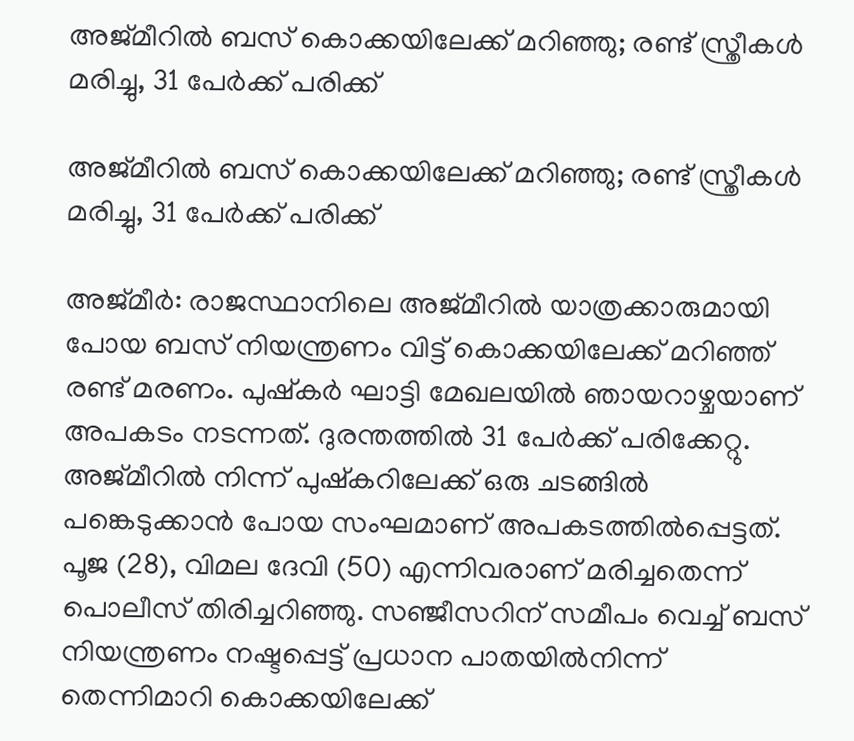അജ്മീറിൽ ബസ് കൊക്കയിലേക്ക് മറിഞ്ഞു; രണ്ട് സ്ത്രീകൾ മരിച്ചു, 31 പേർക്ക് പരിക്ക്

അജ്മീറിൽ ബസ് കൊക്കയിലേക്ക് മറിഞ്ഞു; രണ്ട് സ്ത്രീകൾ മരിച്ചു, 31 പേർക്ക് പരിക്ക്

അജ്മീർ: രാജസ്ഥാനിലെ അജ്മീറിൽ യാത്രക്കാരുമായി പോയ ബസ് നിയന്ത്രണം വിട്ട് കൊക്കയിലേക്ക് മറിഞ്ഞ് രണ്ട് മരണം. പുഷ്കർ ഘാട്ടി മേഖലയിൽ ഞായറാഴ്ചയാണ് അപകടം നടന്നത്. ദുരന്തത്തിൽ 31 പേർക്ക് പരിക്കേറ്റു. അജ്മീറിൽ നിന്ന് പുഷ്കറിലേക്ക് ഒരു ചടങ്ങിൽ പങ്കെടുക്കാൻ പോയ സംഘമാണ് അപകടത്തിൽപ്പെട്ടത്. പൂജ (28), വിമല ദേവി (50) എന്നിവരാണ് മരിച്ചതെന്ന് പൊലീസ് തിരിച്ചറിഞ്ഞു. സഞ്ജീസറിന് സമീപം വെച്ച് ബസ് നിയന്ത്രണം നഷ്ടപ്പെട്ട് പ്രധാന പാതയിൽനിന്ന് തെന്നിമാറി കൊക്കയിലേക്ക്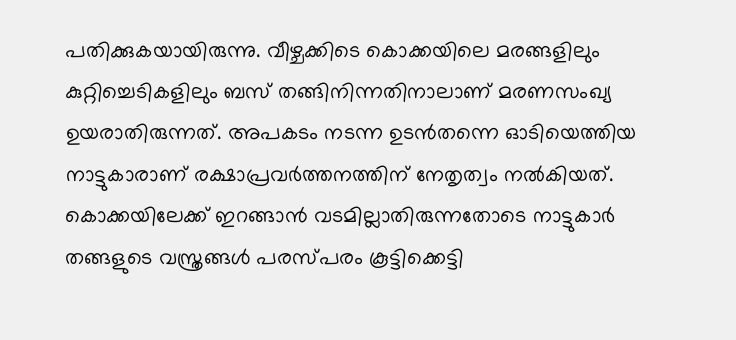പതിക്കുകയായിരുന്നു. വീഴ്ചക്കിടെ കൊക്കയിലെ മരങ്ങളിലും കുറ്റിച്ചെടികളിലും ബസ് തങ്ങിനിന്നതിനാലാണ് മരണസംഖ്യ ഉയരാതിരുന്നത്. അപകടം നടന്ന ഉടൻതന്നെ ഓടിയെത്തിയ നാട്ടുകാരാണ് രക്ഷാപ്രവർത്തനത്തിന് നേതൃത്വം നൽകിയത്. കൊക്കയിലേക്ക് ഇറങ്ങാൻ വടമില്ലാതിരുന്നതോടെ നാട്ടുകാർ തങ്ങളുടെ വസ്ത്രങ്ങൾ പരസ്പരം കൂട്ടിക്കെട്ടി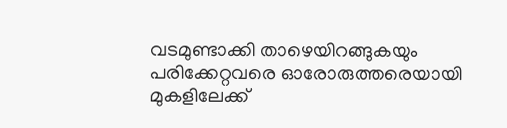വടമുണ്ടാക്കി താഴെയിറങ്ങുകയും പരിക്കേറ്റവരെ ഓരോരുത്തരെയായി മുകളിലേക്ക്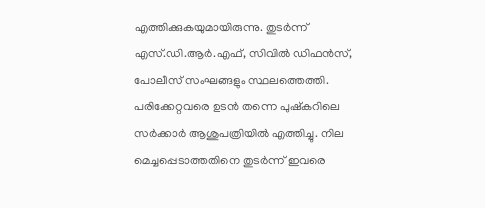എത്തിക്കുകയുമായിരുന്നു. തുടർന്ന് എസ്.ഡി.ആർ.എഫ്, സിവിൽ ഡിഫൻസ്, പോലീസ് സംഘങ്ങളും സ്ഥലത്തെത്തി. പരിക്കേറ്റവരെ ഉടൻ തന്നെ പുഷ്കറിലെ സർക്കാർ ആശുപത്രിയിൽ എത്തിച്ചു. നില മെച്ചപ്പെടാത്തതിനെ തുടർന്ന് ഇവരെ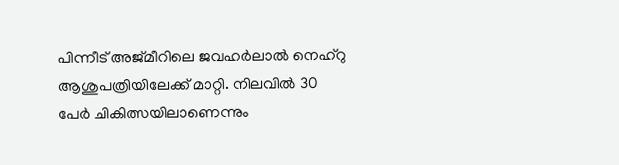പിന്നീട് അജ്മീറിലെ ജവഹർലാൽ നെഹ്‌റു ആശുപത്രിയിലേക്ക് മാറ്റി. നിലവിൽ 30 പേർ ചികിത്സയിലാണെന്നും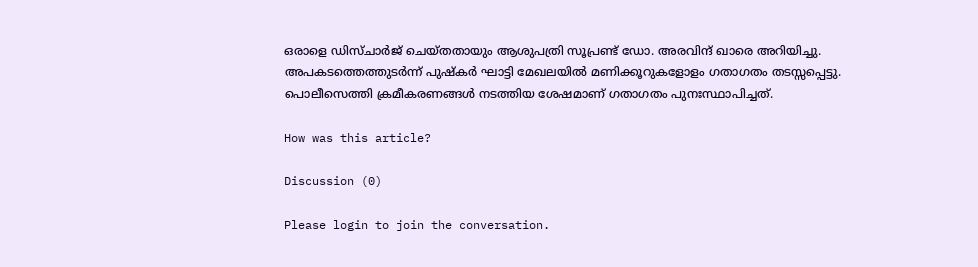ഒരാളെ ഡിസ്ചാർജ് ചെയ്തതായും ആശുപത്രി സൂപ്രണ്ട് ഡോ. അരവിന്ദ് ഖാരെ അറിയിച്ചു. അപകടത്തെത്തുടർന്ന് പുഷ്കർ ഘാട്ടി മേഖലയിൽ മണിക്കൂറുകളോളം ഗതാഗതം തടസ്സപ്പെട്ടു. പൊലീസെത്തി ക്രമീകരണങ്ങൾ നടത്തിയ ശേഷമാണ് ഗതാഗതം പുനഃസ്ഥാപിച്ചത്.

How was this article?

Discussion (0)

Please login to join the conversation.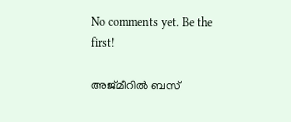No comments yet. Be the first!

അജ്മീറിൽ ബസ്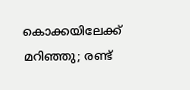കൊക്കയിലേക്ക് മറിഞ്ഞു; രണ്ട്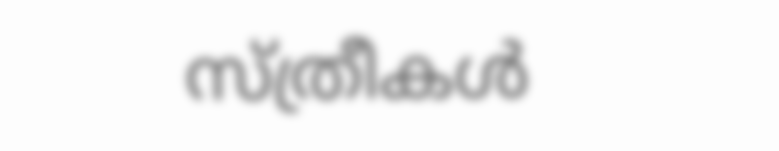സ്ത്രീകൾ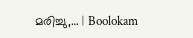മരിച്ചു,… | Boolokam